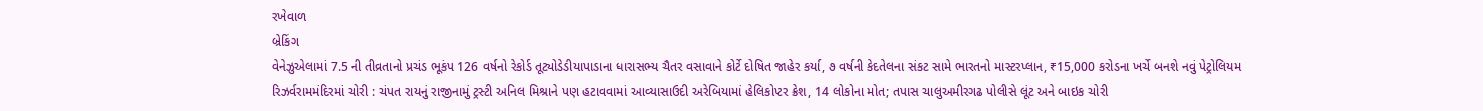રખેવાળ
બ્રેકિંગ
વેનેઝુએલામાં 7.5 ની તીવ્રતાનો પ્રચંડ ભૂકંપ 126 વર્ષનો રેકોર્ડ તૂટ્યોડેડીયાપાડાના ધારાસભ્ય ચૈતર વસાવાને કોર્ટે દોષિત જાહેર કર્યા, ૭ વર્ષની કેદતેલના સંકટ સામે ભારતનો માસ્ટરપ્લાન, ₹15,000 કરોડના ખર્ચે બનશે નવું પેટ્રોલિયમ રિઝર્વરામમંદિરમાં ચોરી : ચંપત રાયનું રાજીનામું ટ્રસ્ટી અનિલ મિશ્રાને પણ હટાવવામાં આવ્યાસાઉદી અરેબિયામાં હેલિકોપ્ટર ક્રેશ, 14 લોકોના મોત; તપાસ ચાલુઅમીરગઢ પોલીસે લૂંટ અને બાઇક ચોરી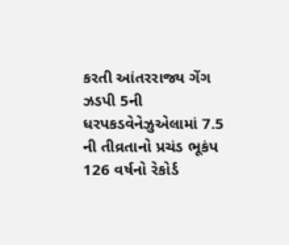કરતી આંતરરાજ્ય ગેંગ ઝડપી 5ની ધરપકડવેનેઝુએલામાં 7.5 ની તીવ્રતાનો પ્રચંડ ભૂકંપ 126 વર્ષનો રેકોર્ડ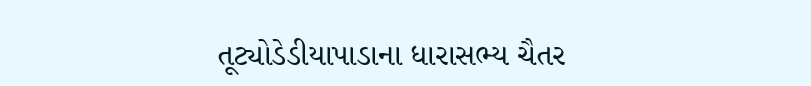તૂટ્યોડેડીયાપાડાના ધારાસભ્ય ચૈતર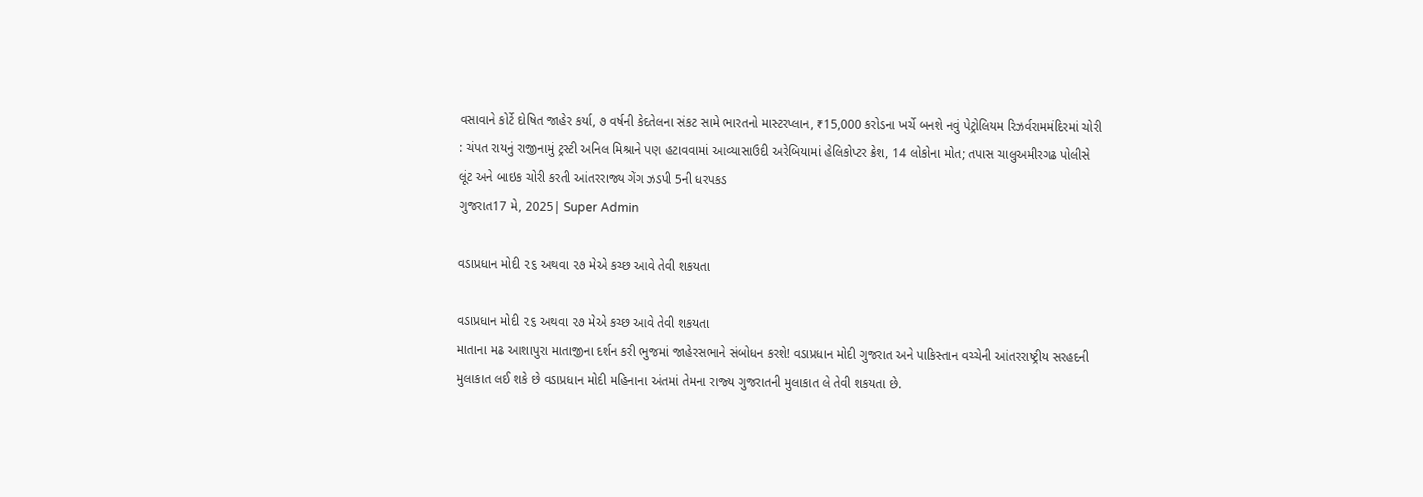વસાવાને કોર્ટે દોષિત જાહેર કર્યા, ૭ વર્ષની કેદતેલના સંકટ સામે ભારતનો માસ્ટરપ્લાન, ₹15,000 કરોડના ખર્ચે બનશે નવું પેટ્રોલિયમ રિઝર્વરામમંદિરમાં ચોરી : ચંપત રાયનું રાજીનામું ટ્રસ્ટી અનિલ મિશ્રાને પણ હટાવવામાં આવ્યાસાઉદી અરેબિયામાં હેલિકોપ્ટર ક્રેશ, 14 લોકોના મોત; તપાસ ચાલુઅમીરગઢ પોલીસે લૂંટ અને બાઇક ચોરી કરતી આંતરરાજ્ય ગેંગ ઝડપી 5ની ધરપકડ
ગુજરાત17 મે, 2025| Super Admin

વડાપ્રધાન મોદી ૨૬ અથવા ૨૭ મેએ કચ્‍છ આવે તેવી શકયતા

વડાપ્રધાન મોદી ૨૬ અથવા ૨૭ મેએ કચ્‍છ આવે તેવી શકયતા
માતાના મઢ આશાપુરા માતાજીના દર્શન કરી ભુજમાં જાહેરસભાને સંબોધન કરશે! વડાપ્રધાન મોદી ગુજરાત અને પાકિસ્‍તાન વચ્‍ચેની આંતરરાષ્‍ટ્રીય સરહદની મુલાકાત લઈ શકે છે વડાપ્રધાન મોદી મહિનાના અંતમાં તેમના રાજ્‍ય ગુજરાતની મુલાકાત લે તેવી શકયતા છે.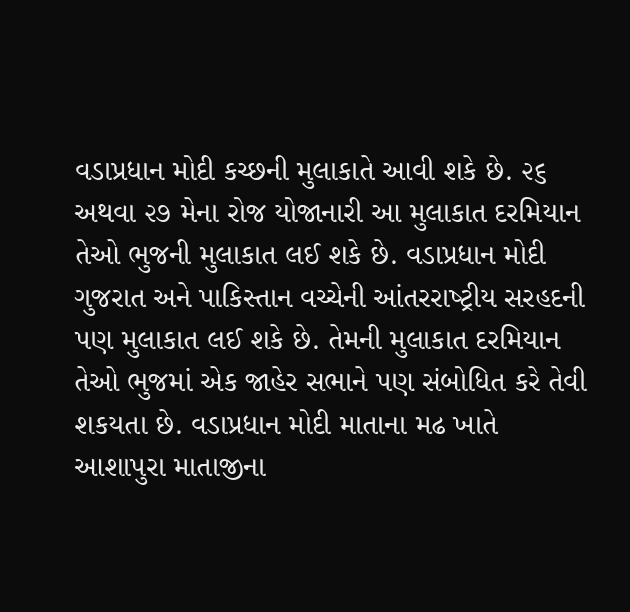વડાપ્રધાન મોદી કચ્‍છની મુલાકાતે આવી શકે છે. ૨૬ અથવા ૨૭ મેના રોજ યોજાનારી આ મુલાકાત દરમિયાન તેઓ ભુજની મુલાકાત લઈ શકે છે. વડાપ્રધાન મોદી ગુજરાત અને પાકિસ્‍તાન વચ્‍ચેની આંતરરાષ્‍ટ્રીય સરહદની પણ મુલાકાત લઈ શકે છે. તેમની મુલાકાત દરમિયાન તેઓ ભુજમાં એક જાહેર સભાને પણ સંબોધિત કરે તેવી શકયતા છે. વડાપ્રધાન મોદી માતાના મઢ ખાતે આશાપુરા માતાજીના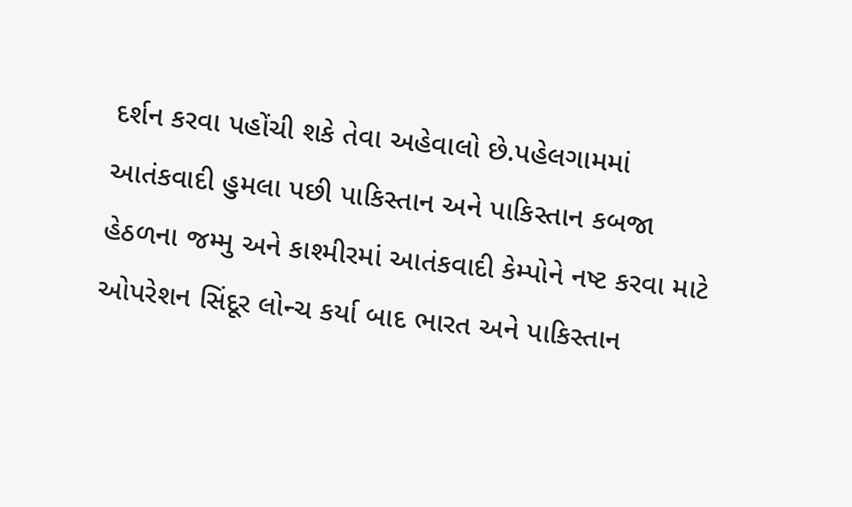દર્શન કરવા પહોંચી શકે તેવા અહેવાલો છે.પહેલગામમાં આતંકવાદી હુમલા પછી પાકિસ્‍તાન અને પાકિસ્‍તાન કબજા હેઠળના જમ્‍મુ અને કાશ્‍મીરમાં આતંકવાદી કેમ્‍પોને નષ્ટ કરવા માટે ઓપરેશન સિંદૂર લોન્‍ચ કર્યા બાદ ભારત અને પાકિસ્‍તાન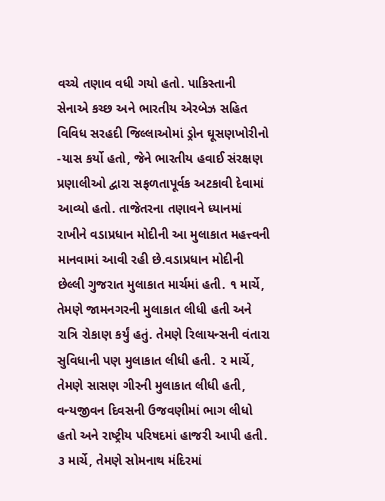વચ્‍ચે તણાવ વધી ગયો હતો. પાકિસ્‍તાની સેનાએ કચ્‍છ અને ભારતીય એરબેઝ સહિત વિવિધ સરહદી જિલ્લાઓમાં ડ્રોન ઘૂસણખોરીનો -યાસ કર્યો હતો, જેને ભારતીય હવાઈ સંરક્ષણ પ્રણાલીઓ દ્વારા સફળતાપૂર્વક અટકાવી દેવામાં આવ્‍યો હતો. તાજેતરના તણાવને ધ્‍યાનમાં રાખીને વડાપ્રધાન મોદીની આ મુલાકાત મહત્ત્વની માનવામાં આવી રહી છે.વડાપ્રધાન મોદીની છેલ્લી ગુજરાત મુલાકાત માર્ચમાં હતી. ૧ માર્ચે, તેમણે જામનગરની મુલાકાત લીધી હતી અને રાત્રિ રોકાણ કર્યું હતું. તેમણે રિલાયન્‍સની વંતારા સુવિધાની પણ મુલાકાત લીધી હતી. ૨ માર્ચે, તેમણે સાસણ ગીરની મુલાકાત લીધી હતી, વન્‍યજીવન દિવસની ઉજવણીમાં ભાગ લીધો હતો અને રાષ્‍ટ્રીય પરિષદમાં હાજરી આપી હતી. ૩ માર્ચે, તેમણે સોમનાથ મંદિરમાં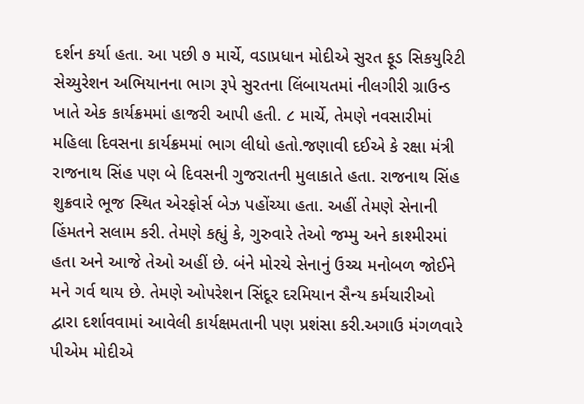દર્શન કર્યા હતા. આ પછી ૭ માર્ચે, વડાપ્રધાન મોદીએ સુરત ફૂડ સિકયુરિટી સેચ્‍યુરેશન અભિયાનના ભાગ રૂપે સુરતના લિંબાયતમાં નીલગીરી ગ્રાઉન્‍ડ ખાતે એક કાર્યક્રમમાં હાજરી આપી હતી. ૮ માર્ચે, તેમણે નવસારીમાં મહિલા દિવસના કાર્યક્રમમાં ભાગ લીધો હતો.જણાવી દઈએ કે રક્ષા મંત્રી રાજનાથ સિંહ પણ બે દિવસની ગુજરાતની મુલાકાતે હતા. રાજનાથ સિંહ શુક્રવારે ભૂજ સ્‍થિત એરફોર્સ બેઝ પહોંચ્‍યા હતા. અહીં તેમણે સેનાની હિંમતને સલામ કરી. તેમણે કહ્યું કે, ગુરુવારે તેઓ જમ્‍મુ અને કાશ્‍મીરમાં હતા અને આજે તેઓ અહીં છે. બંને મોરચે સેનાનું ઉચ્‍ચ મનોબળ જોઈને મને ગર્વ થાય છે. તેમણે ઓપરેશન સિંદૂર દરમિયાન સૈન્‍ય કર્મચારીઓ દ્વારા દર્શાવવામાં આવેલી કાર્યક્ષમતાની પણ પ્રશંસા કરી.અગાઉ મંગળવારે પીએમ મોદીએ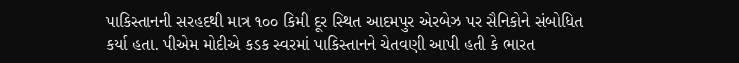પાકિસ્‍તાનની સરહદથી માત્ર ૧૦૦ કિમી દૂર સ્‍થિત આદમપુર એરબેઝ પર સૈનિકોને સંબોધિત કર્યા હતા. પીએમ મોદીએ કડક સ્‍વરમાં પાકિસ્‍તાનને ચેતવણી આપી હતી કે ભારત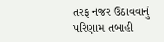તરફ નજર ઉઠાવવાનું પરિણામ તબાહી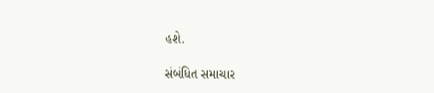હશે.

સંબંધિત સમાચાર